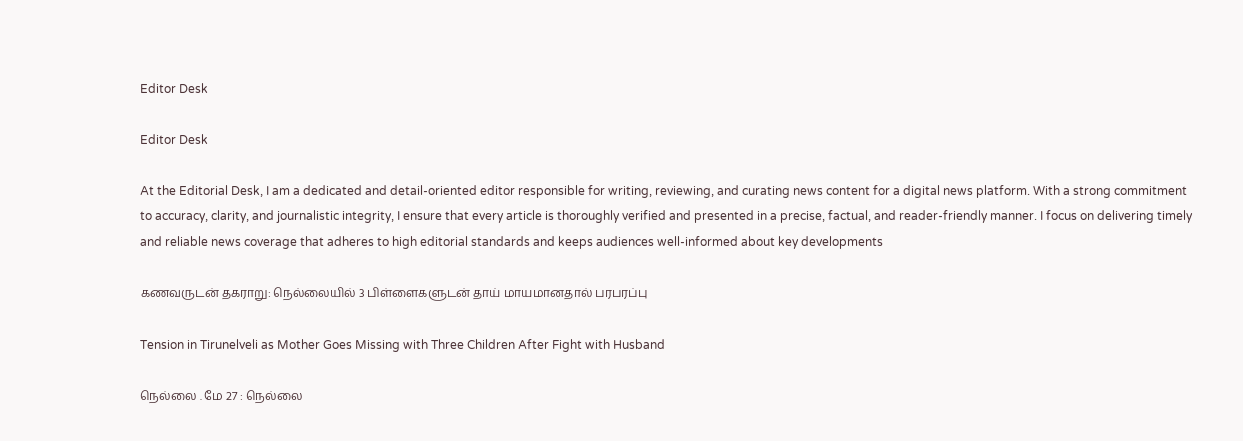Editor Desk

Editor Desk

At the Editorial Desk, I am a dedicated and detail-oriented editor responsible for writing, reviewing, and curating news content for a digital news platform. With a strong commitment to accuracy, clarity, and journalistic integrity, I ensure that every article is thoroughly verified and presented in a precise, factual, and reader-friendly manner. I focus on delivering timely and reliable news coverage that adheres to high editorial standards and keeps audiences well-informed about key developments

கணவருடன் தகராறு: நெல்லையில் 3 பிள்ளைகளுடன் தாய் மாயமானதால் பரபரப்பு

Tension in Tirunelveli as Mother Goes Missing with Three Children After Fight with Husband

நெல்லை . மே 27 : நெல்லை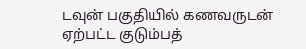டவுன் பகுதியில் கணவருடன் ஏற்பட்ட குடும்பத்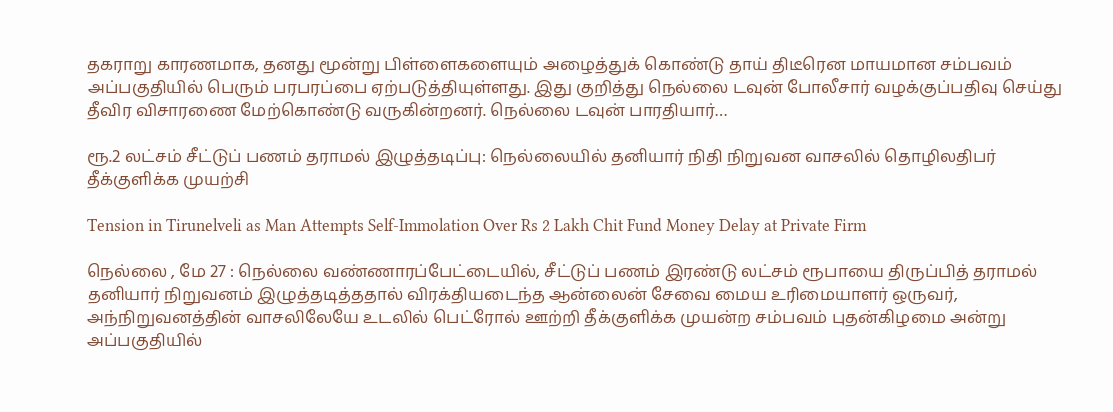தகராறு காரணமாக, தனது மூன்று பிள்ளைகளையும் அழைத்துக் கொண்டு தாய் திடீரென மாயமான சம்பவம் அப்பகுதியில் பெரும் பரபரப்பை ஏற்படுத்தியுள்ளது. இது குறித்து நெல்லை டவுன் போலீசார் வழக்குப்பதிவு செய்து தீவிர விசாரணை மேற்கொண்டு வருகின்றனர். நெல்லை டவுன் பாரதியார்…

ரூ.2 லட்சம் சீட்டுப் பணம் தராமல் இழுத்தடிப்பு: நெல்லையில் தனியார் நிதி நிறுவன வாசலில் தொழிலதிபர் தீக்குளிக்க முயற்சி

Tension in Tirunelveli as Man Attempts Self-Immolation Over Rs 2 Lakh Chit Fund Money Delay at Private Firm

நெல்லை , மே 27 : நெல்லை வண்ணாரப்பேட்டையில், சீட்டுப் பணம் இரண்டு லட்சம் ரூபாயை திருப்பித் தராமல் தனியார் நிறுவனம் இழுத்தடித்ததால் விரக்தியடைந்த ஆன்லைன் சேவை மைய உரிமையாளர் ஒருவர், அந்நிறுவனத்தின் வாசலிலேயே உடலில் பெட்ரோல் ஊற்றி தீக்குளிக்க முயன்ற சம்பவம் புதன்கிழமை அன்று அப்பகுதியில்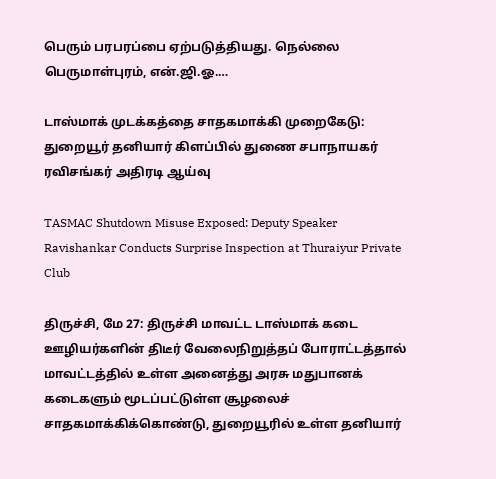பெரும் பரபரப்பை ஏற்படுத்தியது. நெல்லை பெருமாள்புரம், என்.ஜி.ஓ.…

டாஸ்மாக் முடக்கத்தை சாதகமாக்கி முறைகேடு: துறையூர் தனியார் கிளப்பில் துணை சபாநாயகர் ரவிசங்கர் அதிரடி ஆய்வு

TASMAC Shutdown Misuse Exposed: Deputy Speaker Ravishankar Conducts Surprise Inspection at Thuraiyur Private Club

திருச்சி, மே 27: திருச்சி மாவட்ட டாஸ்மாக் கடை ஊழியர்களின் திடீர் வேலைநிறுத்தப் போராட்டத்தால் மாவட்டத்தில் உள்ள அனைத்து அரசு மதுபானக் கடைகளும் மூடப்பட்டுள்ள சூழலைச் சாதகமாக்கிக்கொண்டு, துறையூரில் உள்ள தனியார்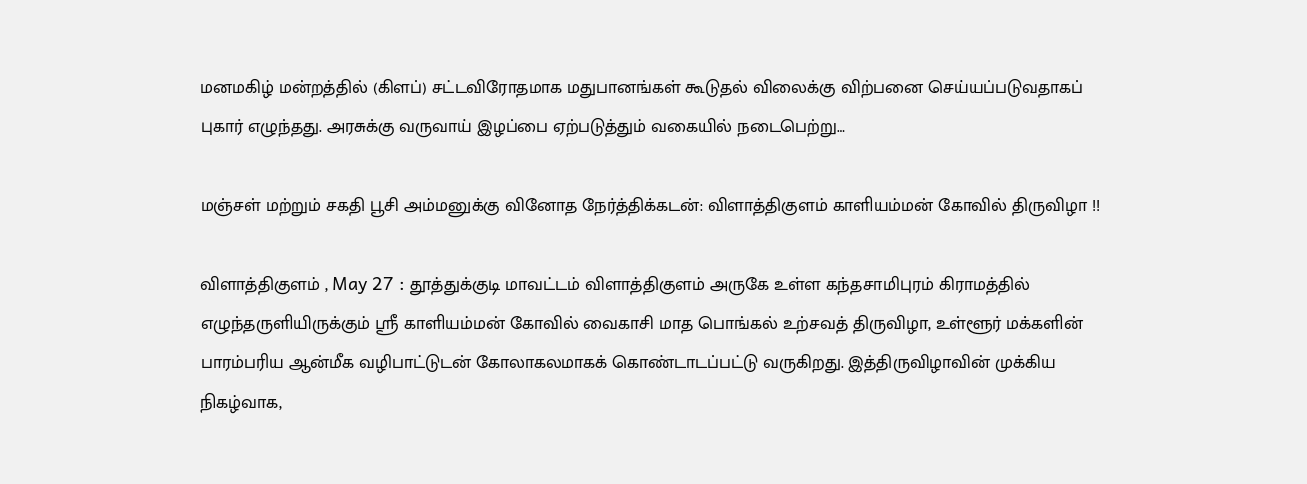மனமகிழ் மன்றத்தில் (கிளப்) சட்டவிரோதமாக மதுபானங்கள் கூடுதல் விலைக்கு விற்பனை செய்யப்படுவதாகப் புகார் எழுந்தது. அரசுக்கு வருவாய் இழப்பை ஏற்படுத்தும் வகையில் நடைபெற்று…

மஞ்சள் மற்றும் சகதி பூசி அம்மனுக்கு வினோத நேர்த்திக்கடன்: விளாத்திகுளம் காளியம்மன் கோவில் திருவிழா !!

விளாத்திகுளம் , May 27 : தூத்துக்குடி மாவட்டம் விளாத்திகுளம் அருகே உள்ள கந்தசாமிபுரம் கிராமத்தில் எழுந்தருளியிருக்கும் ஸ்ரீ காளியம்மன் கோவில் வைகாசி மாத பொங்கல் உற்சவத் திருவிழா, உள்ளூர் மக்களின் பாரம்பரிய ஆன்மீக வழிபாட்டுடன் கோலாகலமாகக் கொண்டாடப்பட்டு வருகிறது. இத்திருவிழாவின் முக்கிய நிகழ்வாக,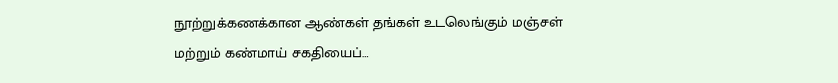நூற்றுக்கணக்கான ஆண்கள் தங்கள் உடலெங்கும் மஞ்சள் மற்றும் கண்மாய் சகதியைப்…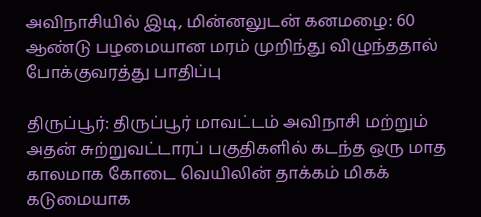அவிநாசியில் இடி, மின்னலுடன் கனமழை: 60 ஆண்டு பழமையான மரம் முறிந்து விழுந்ததால் போக்குவரத்து பாதிப்பு

திருப்பூர்: திருப்பூர் மாவட்டம் அவிநாசி மற்றும் அதன் சுற்றுவட்டாரப் பகுதிகளில் கடந்த ஒரு மாத காலமாக கோடை வெயிலின் தாக்கம் மிகக் கடுமையாக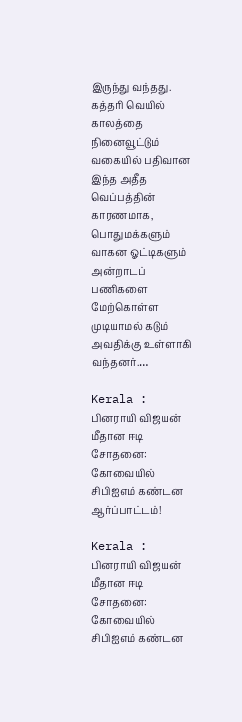இருந்து வந்தது. கத்தரி வெயில் காலத்தை நினைவூட்டும் வகையில் பதிவான இந்த அதீத வெப்பத்தின் காரணமாக, பொதுமக்களும் வாகன ஓட்டிகளும் அன்றாடப் பணிகளை மேற்கொள்ள முடியாமல் கடும் அவதிக்கு உள்ளாகி வந்தனர்.…

Kerala : பினராயி விஜயன் மீதான ஈடி சோதனை: கோவையில் சிபிஐஎம் கண்டன ஆர்ப்பாட்டம்!

Kerala : பினராயி விஜயன் மீதான ஈடி சோதனை: கோவையில் சிபிஐஎம் கண்டன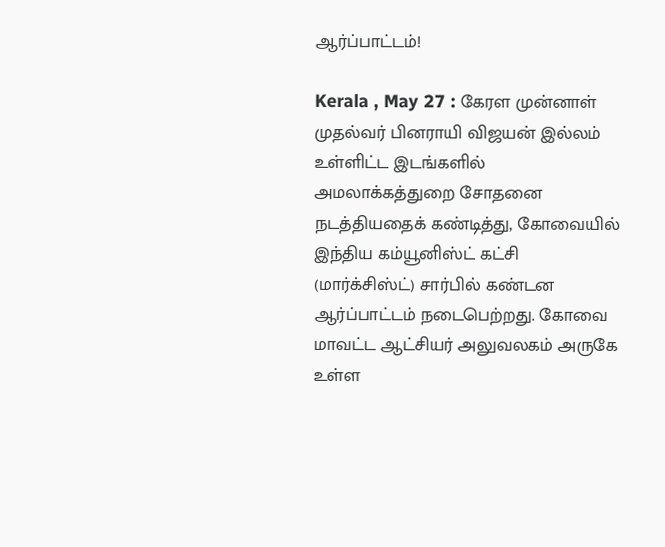ஆர்ப்பாட்டம்!

Kerala , May 27 : கேரள முன்னாள் முதல்வர் பினராயி விஜயன் இல்லம் உள்ளிட்ட இடங்களில் அமலாக்கத்துறை சோதனை நடத்தியதைக் கண்டித்து, கோவையில் இந்திய கம்யூனிஸ்ட் கட்சி (மார்க்சிஸ்ட்) சார்பில் கண்டன ஆர்ப்பாட்டம் நடைபெற்றது. கோவை மாவட்ட ஆட்சியர் அலுவலகம் அருகே உள்ள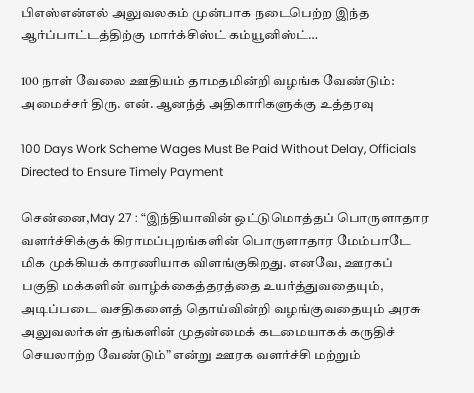பிஎஸ்என்எல் அலுவலகம் முன்பாக நடைபெற்ற இந்த ஆர்ப்பாட்டத்திற்கு மார்க்சிஸ்ட் கம்யூனிஸ்ட்…

100 நாள் வேலை ஊதியம் தாமதமின்றி வழங்க வேண்டும்: அமைச்சர் திரு. என். ஆனந்த் அதிகாரிகளுக்கு உத்தரவு

100 Days Work Scheme Wages Must Be Paid Without Delay, Officials Directed to Ensure Timely Payment

சென்னை,May 27 : “இந்தியாவின் ஒட்டுமொத்தப் பொருளாதார வளர்ச்சிக்குக் கிராமப்புறங்களின் பொருளாதார மேம்பாடே மிக முக்கியக் காரணியாக விளங்குகிறது. எனவே, ஊரகப் பகுதி மக்களின் வாழ்க்கைத்தரத்தை உயர்த்துவதையும், அடிப்படை வசதிகளைத் தொய்வின்றி வழங்குவதையும் அரசு அலுவலர்கள் தங்களின் முதன்மைக் கடமையாகக் கருதிச் செயலாற்ற வேண்டும்” என்று ஊரக வளர்ச்சி மற்றும்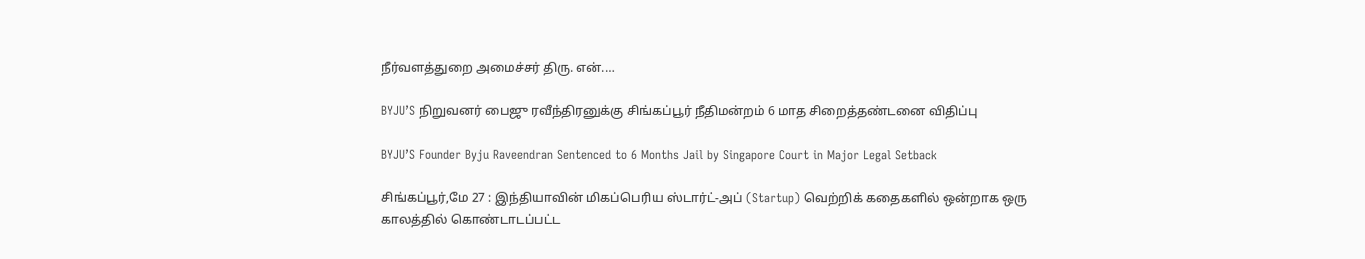நீர்வளத்துறை அமைச்சர் திரு. என்.…

BYJU’S நிறுவனர் பைஜு ரவீந்திரனுக்கு சிங்கப்பூர் நீதிமன்றம் 6 மாத சிறைத்தண்டனை விதிப்பு

BYJU’S Founder Byju Raveendran Sentenced to 6 Months Jail by Singapore Court in Major Legal Setback

சிங்கப்பூர்,மே 27 : இந்தியாவின் மிகப்பெரிய ஸ்டார்ட்-அப் (Startup) வெற்றிக் கதைகளில் ஒன்றாக ஒரு காலத்தில் கொண்டாடப்பட்ட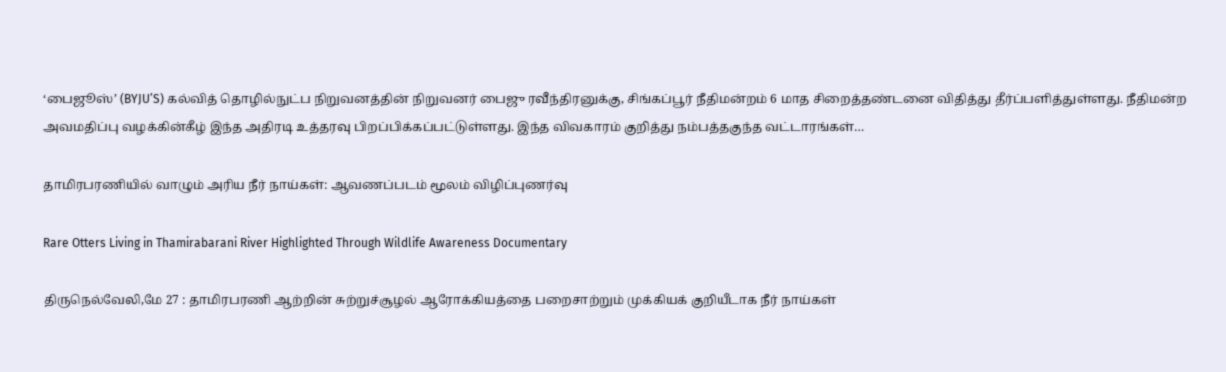‘பைஜூஸ்’ (BYJU’S) கல்வித் தொழில்நுட்ப நிறுவனத்தின் நிறுவனர் பைஜு ரவீந்திரனுக்கு, சிங்கப்பூர் நீதிமன்றம் 6 மாத சிறைத்தண்டனை விதித்து தீர்ப்பளித்துள்ளது. நீதிமன்ற அவமதிப்பு வழக்கின்கீழ் இந்த அதிரடி உத்தரவு பிறப்பிக்கப்பட்டுள்ளது. இந்த விவகாரம் குறித்து நம்பத்தகுந்த வட்டாரங்கள்…

தாமிரபரணியில் வாழும் அரிய நீர் நாய்கள்: ஆவணப்படம் மூலம் விழிப்புணர்வு

Rare Otters Living in Thamirabarani River Highlighted Through Wildlife Awareness Documentary

திருநெல்வேலி,மே 27 : தாமிரபரணி ஆற்றின் சுற்றுச்சூழல் ஆரோக்கியத்தை பறைசாற்றும் முக்கியக் குறியீடாக நீர் நாய்கள்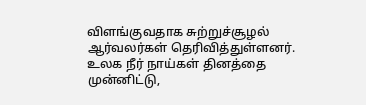விளங்குவதாக சுற்றுச்சூழல் ஆர்வலர்கள் தெரிவித்துள்ளனர். உலக நீர் நாய்கள் தினத்தை முன்னிட்டு,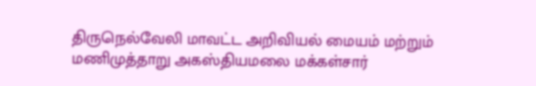திருநெல்வேலி மாவட்ட அறிவியல் மையம் மற்றும் மணிமுத்தாறு அகஸ்தியமலை மக்கள்சார்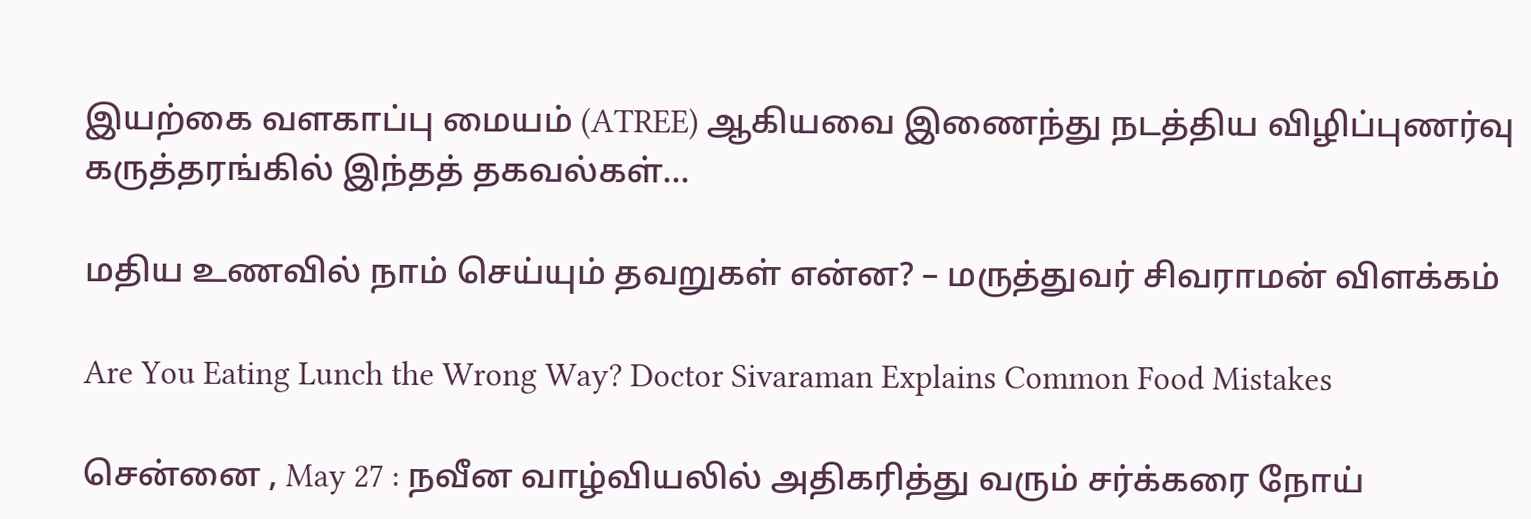இயற்கை வளகாப்பு மையம் (ATREE) ஆகியவை இணைந்து நடத்திய விழிப்புணர்வு கருத்தரங்கில் இந்தத் தகவல்கள்…

மதிய உணவில் நாம் செய்யும் தவறுகள் என்ன? – மருத்துவர் சிவராமன் விளக்கம்

Are You Eating Lunch the Wrong Way? Doctor Sivaraman Explains Common Food Mistakes

சென்னை , May 27 : நவீன வாழ்வியலில் அதிகரித்து வரும் சர்க்கரை நோய்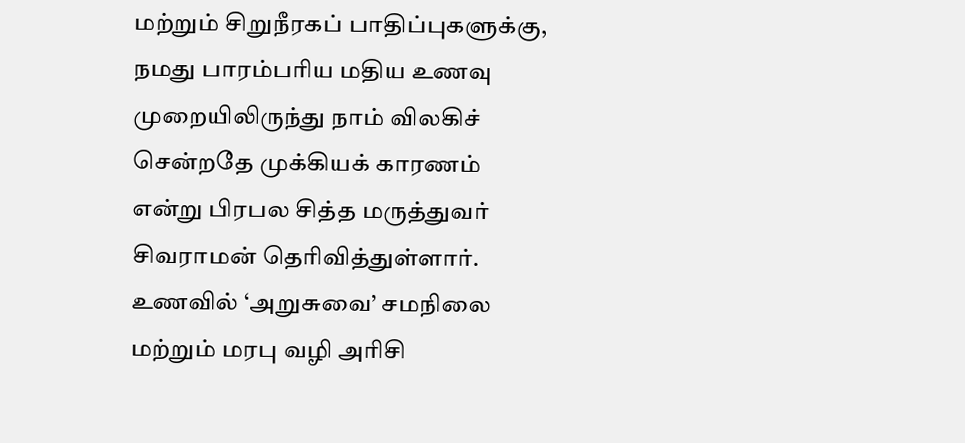மற்றும் சிறுநீரகப் பாதிப்புகளுக்கு, நமது பாரம்பரிய மதிய உணவு முறையிலிருந்து நாம் விலகிச் சென்றதே முக்கியக் காரணம் என்று பிரபல சித்த மருத்துவர் சிவராமன் தெரிவித்துள்ளார். உணவில் ‘அறுசுவை’ சமநிலை மற்றும் மரபு வழி அரிசி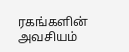ரகங்களின் அவசியம்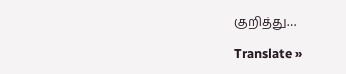குறித்து…

Translate »